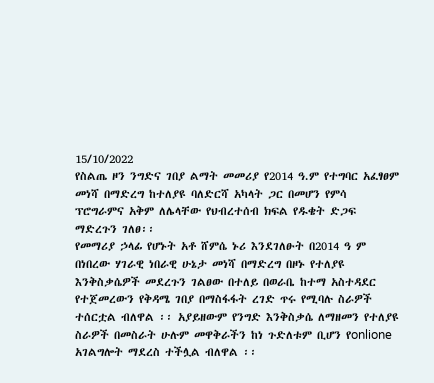15/10/2022
የስልጤ ዞን ንግድና ገበያ ልማት መመሪያ የ2014 ዓ.ም የተግባር አፈፃፀም መነሻ በማድረግ ከተለያዩ ባለድርሻ አካላት ጋር በመሆን የምሳ ፕሮግራምና አቅም ለሌላቸው የህብረተሰብ ክፍል የዱቄት ድጋፍ ማድረጉን ገለፀ፡፡
የመማሪያ ኃላፊ የሆኑት አቶ ሸምሴ ኑሪ እንደገለፁት በ2014 ዓ ም በነበረው ሃገራዊ ነበራዊ ሁኔታ መነሻ በማድረግ በዞኑ የተለያዩ እንቅስቃሴዎች መደረጉን ገልፀው በተለይ በወራቤ ከተማ አስተዳደር የተጀመረውን የቅዳሜ ገበያ በማስፋፋት ረገድ ጥሩ የሚባሉ ስራዎች ተሰርቷል ብለዋል ፡፡ አያይዘውም የንግድ እንቅስቃሴ ለማዘመን የተለያዩ ስራዎች በመስራት ሁሉም መዋቅራችን ከነ ጉድለቱም ቢሆን የonlione አገልግሎት ማደረስ ተችሏል ብለዋል ፡፡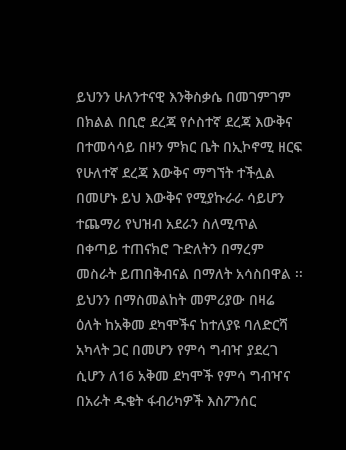ይህንን ሁለንተናዊ እንቅስቃሴ በመገምገም በክልል በቢሮ ደረጃ የሶስተኛ ደረጃ እውቅና በተመሳሳይ በዞን ምክር ቤት በኢኮኖሚ ዘርፍ የሁለተኛ ደረጃ እውቅና ማግኘት ተችሏል በመሆኑ ይህ እውቅና የሚያኩራራ ሳይሆን ተጨማሪ የህዝብ አደራን ስለሚጥል በቀጣይ ተጠናክሮ ጉድለትን በማረም መስራት ይጠበቅብናል በማለት አሳስበዋል ፡፡
ይህንን በማስመልከት መምሪያው በዛሬ ዕለት ከአቅመ ደካሞችና ከተለያዩ ባለድርሻ አካላት ጋር በመሆን የምሳ ግብዣ ያደረገ ሲሆን ለ16 አቅመ ደካሞች የምሳ ግብዣና በአራት ዱቄት ፋብሪካዎች እስፖንሰር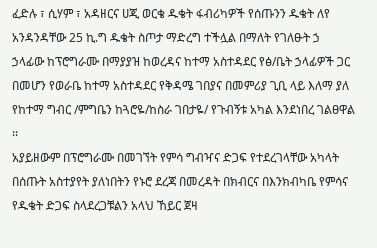ፈድሉ ፣ ሲሃም ፣ አዳዘርና ሀጂ ወርቄ ዱቄት ፋብሪካዎች የሰጡንን ዱቄት ለየ አንዳንዳቸው 25 ኪ.ግ ዱቄት ስጦታ ማድረግ ተችሏል በማለት የገለፁት ኃ
ኃላፊው ከፕሮግራሙ በማያያዝ ከወረዳና ከተማ አስተዳደር የፅ/ቤት ኃላፊዎች ጋር በመሆን የወራቤ ከተማ አስተዳደር የቅዳሜ ገበያና በመምሪያ ጊቢ ላይ እለማ ያለ የከተማ ግብር /ምግቤን ከጓሮዬ/ከስራ ገበታዬ/ የጉብኝቱ አካል እንደነበረ ገልፀዋል ፡፡
አያይዘውም በፕሮግራሙ በመገኘት የምሳ ግብዣና ድጋፍ የተደረገላቸው አካላት በሰጡት አስተያየት ያለነበትን የኑሮ ደረጃ በመረዳት በክብርና በእንክብካቤ የምሳና የዱቄት ድጋፍ ስላደረጋቹልን አላህ ኸይር ጀዛ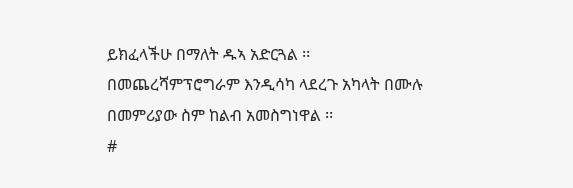ይክፈላችሁ በማለት ዱኣ አድርጓል ፡፡
በመጨረሻምፕሮግራም እንዲሳካ ላደረጉ አካላት በሙሉ በመምሪያው ስም ከልብ አመስግነዋል ፡፡
#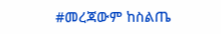#መረጃውም ከስልጤ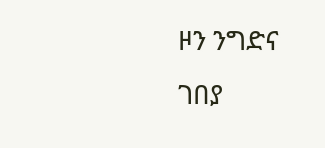ዞን ንግድና ገበያ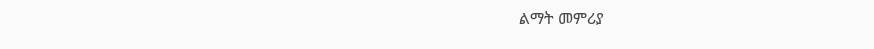ልማት መምሪያ